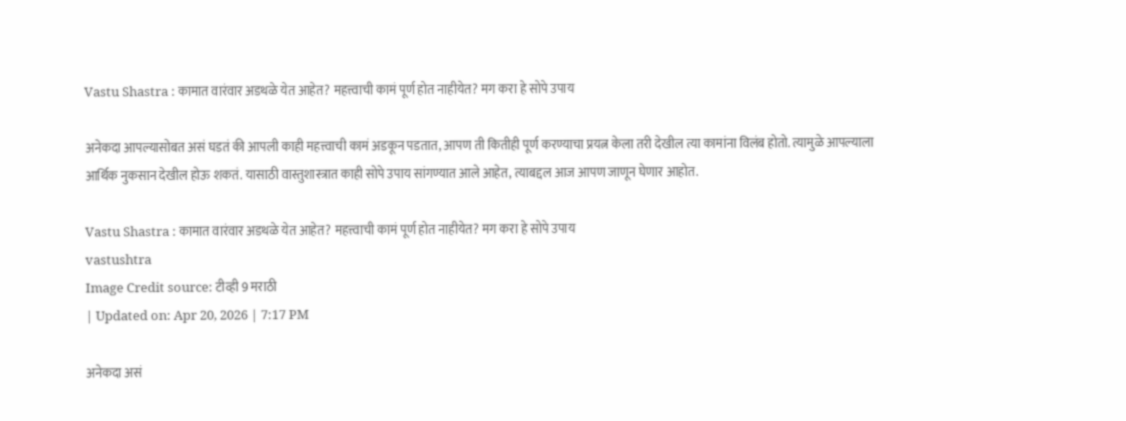Vastu Shastra : कामात वारंवार अडथळे येत आहेत? महत्त्वाची कामं पूर्ण होत नाहीयेत? मग करा हे सोपे उपाय

अनेकदा आपल्यासोबत असं घडतं की आपली काही महत्त्वाची कामं अडकून पडतात, आपण ती कितीही पूर्ण करण्याचा प्रयत्न केला तरी देखील त्या कामांना विलंब होतो. त्यामुळे आपल्याला आर्थिक नुकसान देखील होऊ शकतं. यासाठी वास्तुशास्त्रात काही सोपे उपाय सांगण्यात आले आहेत, त्याबद्दल आज आपण जाणून घेणार आहोत.

Vastu Shastra : कामात वारंवार अडथळे येत आहेत? महत्त्वाची कामं पूर्ण होत नाहीयेत? मग करा हे सोपे उपाय
vastushtra
Image Credit source: टीव्ही 9 मराठी
| Updated on: Apr 20, 2026 | 7:17 PM

अनेकदा असं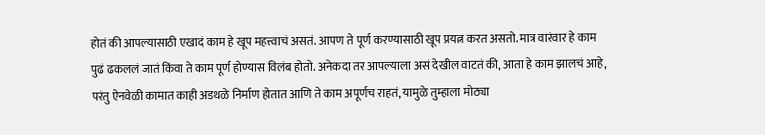होतं की आपल्यासाठी एखादं काम हे खूप महत्त्वाचं असतं. आपण ते पूर्ण करण्यासाठी खूप प्रयत्न करत असतो. मात्र वारंवार हे काम पुढं ढकललं जातं किंवा ते काम पूर्ण होण्यास विलंब होतो. अनेकदा तर आपल्याला असं देखील वाटतं की, आता हे काम झालचं आहे, परंतु ऐनवेळी कामात काही अडथळे निर्माण होतात आणि ते काम अपूर्णच राहतं, यामुळे तुम्हाला मोठ्या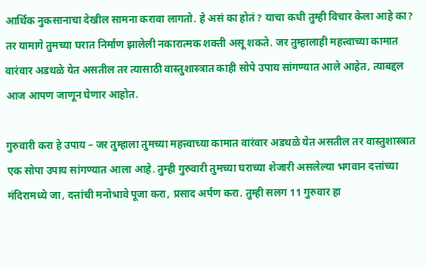आर्थिक नुकसानाचा देखील सामना करावा लागतो. हे असं का होतं? याचा कधी तुम्ही विचार केला आहे का? तर यामागे तुमच्या घरात निर्माण झालेली नकारात्मक शक्ती असू शकते. जर तुम्हालाही महत्त्वाच्या कामात वारंवार अडथळे येत असतील तर त्यासाठी वास्तुशास्त्रात काही सोपे उपाय सांगण्यात आले आहेत, त्याबद्दल आज आपण जाणून घेणार आहोत.

गुरुवारी करा हे उपाय – जर तुम्हाला तुमच्या महत्त्वाच्या कामात वारंवार अडथळे येत असतील तर वास्तुशास्त्रात एक सोपा उपाय सांगण्यात आला आहे. तुम्ही गुरुवारी तुमच्या घराच्या शेजारी असलेल्या भगवान दत्तांच्या मंदिरामध्ये जा, दत्तांची मनोभावे पूजा करा, प्रसाद अर्पण करा. तुम्ही सलग 11 गुरुवार हा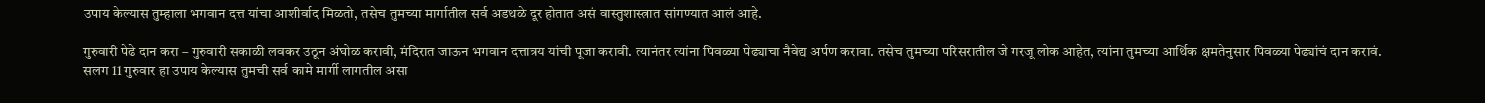उपाय केल्यास तुम्हाला भगवान दत्त यांचा आशीर्वाद मिळतो, तसेच तुमच्या मार्गातील सर्व अडथळे दूर होतात असं वास्तुशास्त्रात सांगण्यात आलं आहे.

गुरुवारी पेढे दान करा – गुरुवारी सकाळी लवकर उठून अंघोळ करावी, मंदिरात जाऊन भगवान दत्तात्रय यांची पूजा करावी. त्यानंतर त्यांना पिवळ्या पेढ्याचा नैवेद्य अर्पण करावा. तसेच तुमच्या परिसरातील जे गरजू लोक आहेत, त्यांना तुमच्या आर्थिक क्षमतेनुसार पिवळ्या पेढ्यांचं दान करावं. सलग 11 गुरुवार हा उपाय केल्यास तुमची सर्व कामे मार्गी लागतील असा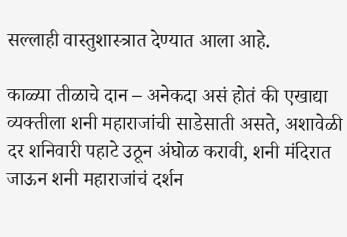सल्लाही वास्तुशास्त्रात देण्यात आला आहे.

काळ्या तीळाचे दान – अनेकदा असं होतं की एखाद्या व्यक्तीला शनी महाराजांची साडेसाती असते, अशावेळी दर शनिवारी पहाटे उठून अंघोळ करावी, शनी मंदिरात जाऊन शनी महाराजांचं दर्शन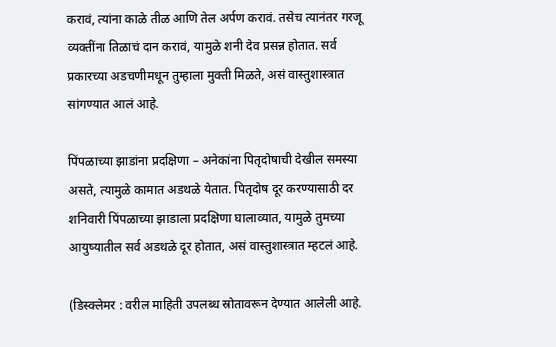करावं, त्यांना काळे तीळ आणि तेल अर्पण करावं. तसेच त्यानंतर गरजू व्यक्तींना तिळाचं दान करावं, यामुळे शनी देव प्रसन्न होतात. सर्व प्रकारच्या अडचणीमधून तुम्हाला मुक्ती मिळते, असं वास्तुशास्त्रात सांगण्यात आलं आहे.

पिंपळाच्या झाडांना प्रदक्षिणा – अनेकांना पितृदोषाची देखील समस्या असते, त्यामुळे कामात अडथळे येतात. पितृदोष दूर करण्यासाठी दर शनिवारी पिंपळाच्या झाडाला प्रदक्षिणा घालाव्यात, यामुळे तुमच्या आयुष्यातील सर्व अडथळे दूर होतात, असं वास्तुशास्त्रात म्हटलं आहे.

(डिस्क्लेमर : वरील माहिती उपलब्ध स्रोतावरून देण्यात आलेली आहे.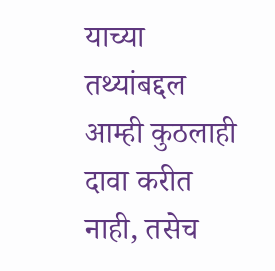याच्या तथ्यांबद्दल आम्ही कुठलाही दावा करीत नाही, तसेच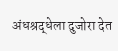अंधश्रद्धेला दुजोरा देत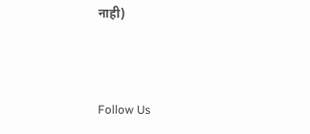नाही)



Follow Us